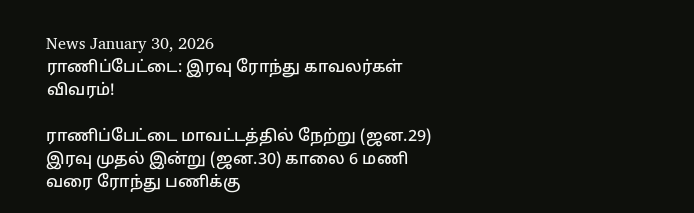News January 30, 2026
ராணிப்பேட்டை: இரவு ரோந்து காவலர்கள் விவரம்!

ராணிப்பேட்டை மாவட்டத்தில் நேற்று (ஜன.29) இரவு முதல் இன்று (ஜன.30) காலை 6 மணி வரை ரோந்து பணிக்கு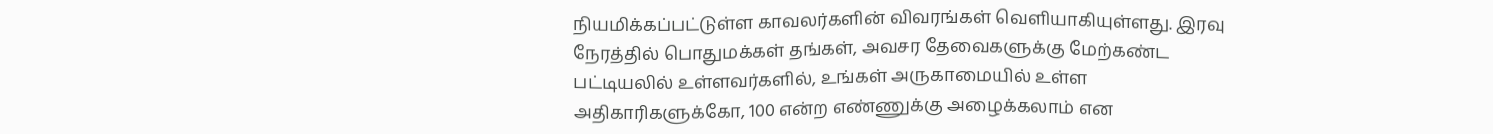நியமிக்கப்பட்டுள்ள காவலர்களின் விவரங்கள் வெளியாகியுள்ளது. இரவு நேரத்தில் பொதுமக்கள் தங்கள், அவசர தேவைகளுக்கு மேற்கண்ட பட்டியலில் உள்ளவர்களில், உங்கள் அருகாமையில் உள்ள அதிகாரிகளுக்கோ, 100 என்ற எண்ணுக்கு அழைக்கலாம் என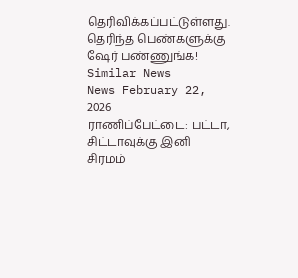தெரிவிக்கப்பட்டுள்ளது. தெரிந்த பெண்களுக்கு ஷேர் பண்ணுங்க!
Similar News
News February 22, 2026
ராணிப்பேட்டை: பட்டா, சிட்டாவுக்கு இனி சிரமம்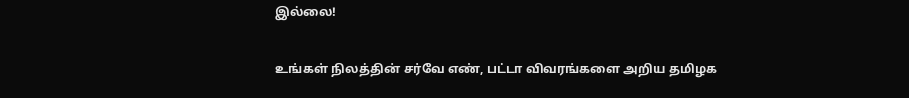இல்லை!

உங்கள் நிலத்தின் சர்வே எண், பட்டா விவரங்களை அறிய தமிழக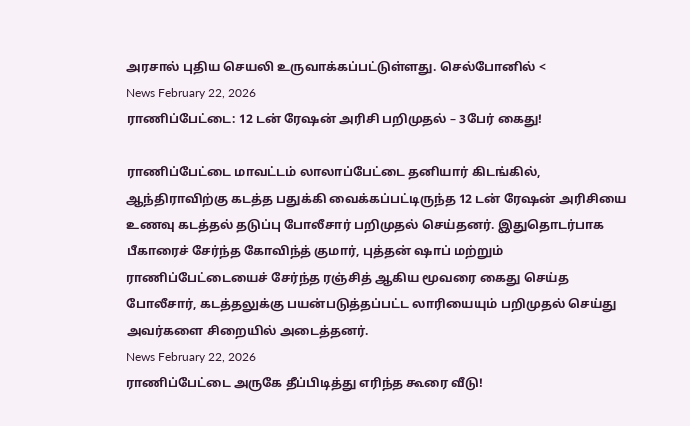அரசால் புதிய செயலி உருவாக்கப்பட்டுள்ளது. செல்போனில் <
News February 22, 2026
ராணிப்பேட்டை: 12 டன் ரேஷன் அரிசி பறிமுதல் – 3பேர் கைது!

ராணிப்பேட்டை மாவட்டம் லாலாப்பேட்டை தனியார் கிடங்கில், ஆந்திராவிற்கு கடத்த பதுக்கி வைக்கப்பட்டிருந்த 12 டன் ரேஷன் அரிசியை உணவு கடத்தல் தடுப்பு போலீசார் பறிமுதல் செய்தனர். இதுதொடர்பாக பீகாரைச் சேர்ந்த கோவிந்த் குமார், புத்தன் ஷாப் மற்றும் ராணிப்பேட்டையைச் சேர்ந்த ரஞ்சித் ஆகிய மூவரை கைது செய்த போலீசார், கடத்தலுக்கு பயன்படுத்தப்பட்ட லாரியையும் பறிமுதல் செய்து அவர்களை சிறையில் அடைத்தனர்.
News February 22, 2026
ராணிப்பேட்டை அருகே தீப்பிடித்து எரிந்த கூரை வீடு!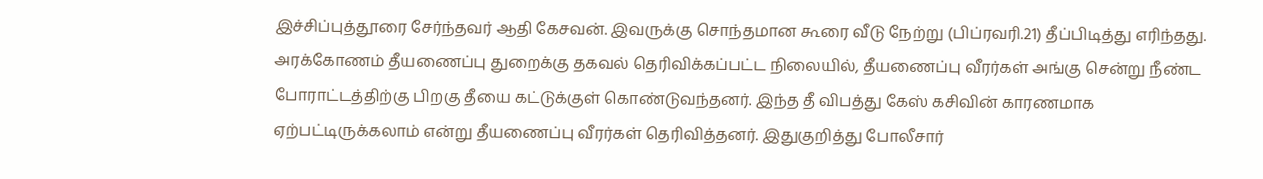இச்சிப்புத்தூரை சேர்ந்தவர் ஆதி கேசவன். இவருக்கு சொந்தமான கூரை வீடு நேற்று (பிப்ரவரி.21) தீப்பிடித்து எரிந்தது. அரக்கோணம் தீயணைப்பு துறைக்கு தகவல் தெரிவிக்கப்பட்ட நிலையில், தீயணைப்பு வீரர்கள் அங்கு சென்று நீண்ட போராட்டத்திற்கு பிறகு தீயை கட்டுக்குள் கொண்டுவந்தனர். இந்த தீ விபத்து கேஸ் கசிவின் காரணமாக ஏற்பட்டிருக்கலாம் என்று தீயணைப்பு வீரர்கள் தெரிவித்தனர். இதுகுறித்து போலீசார்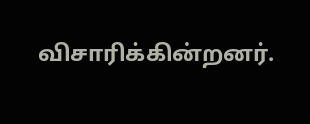விசாரிக்கின்றனர்.